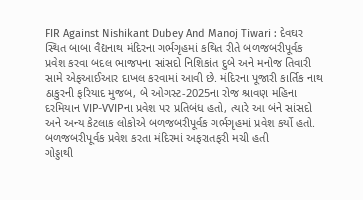FIR Against Nishikant Dubey And Manoj Tiwari : દેવઘર સ્થિત બાબા વૈદ્યનાથ મંદિરના ગર્ભગૃહમાં કથિત રીતે બળજબરીપૂર્વક પ્રવેશ કરવા બદલ ભાજપના સાંસદો નિશિકાંત દુબે અને મનોજ તિવારી સામે એફઆઈઆર દાખલ કરવામાં આવી છે. મંદિરના પૂજારી કાર્તિક નાથ ઠાકુરની ફરિયાદ મુજબ, બે ઓગસ્ટ-2025ના રોજ શ્રાવણ મહિના દરમિયાન VIP-VVIPના પ્રવેશ પર પ્રતિબંધ હતો, ત્યારે આ બંને સાંસદો અને અન્ય કેટલાક લોકોએ બળજબરીપૂર્વક ગર્ભગૃહમાં પ્રવેશ કર્યો હતો.
બળજબરીપૂર્વક પ્રવેશ કરતા મંદિરમાં અફરાતફરી મચી હતી
ગોડ્ડાથી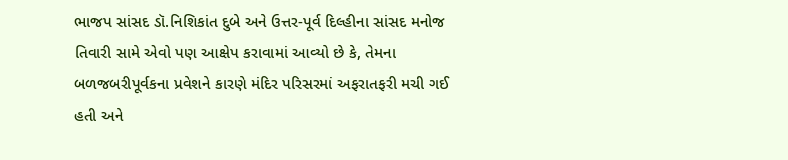ભાજપ સાંસદ ડૉ.નિશિકાંત દુબે અને ઉત્તર-પૂર્વ દિલ્હીના સાંસદ મનોજ તિવારી સામે એવો પણ આક્ષેપ કરાવામાં આવ્યો છે કે, તેમના બળજબરીપૂર્વકના પ્રવેશને કારણે મંદિર પરિસરમાં અફરાતફરી મચી ગઈ હતી અને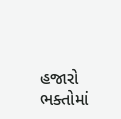હજારો ભક્તોમાં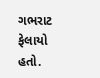ગભરાટ ફેલાયો હતો.